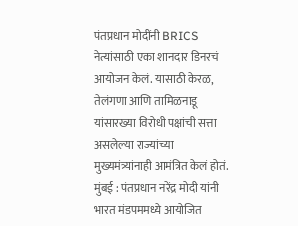पंतप्रधान मोदींनी BRICS नेत्यांसाठी एका शानदार डिनरचं आयोजन केलं. यासाठी केरळ, तेलंगणा आणि तामिळनाडू यांसारख्या विरोधी पक्षांची सत्ता असलेल्या राज्यांच्या मुख्यमंत्र्यांनाही आमंत्रित केलं होतं.
मुंबई : पंतप्रधान नरेंद्र मोदी यांनी भारत मंडपममध्ये आयोजित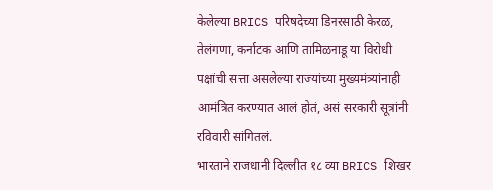केलेल्या BRICS परिषदेच्या डिनरसाठी केरळ, तेलंगणा, कर्नाटक आणि तामिळनाडू या विरोधी पक्षांची सत्ता असलेल्या राज्यांच्या मुख्यमंत्र्यांनाही आमंत्रित करण्यात आलं होतं, असं सरकारी सूत्रांनी रविवारी सांगितलं.
भारताने राजधानी दिल्लीत १८ व्या BRICS शिखर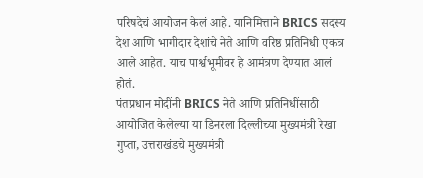परिषदेचं आयोजन केलं आहे. यानिमित्ताने BRICS सदस्य देश आणि भागीदार देशांचे नेते आणि वरिष्ठ प्रतिनिधी एकत्र आले आहेत. याच पार्श्वभूमीवर हे आमंत्रण देण्यात आलं होतं.
पंतप्रधान मोदींनी BRICS नेते आणि प्रतिनिधींसाठी आयोजित केलेल्या या डिनरला दिल्लीच्या मुख्यमंत्री रेखा गुप्ता, उत्तराखंडचे मुख्यमंत्री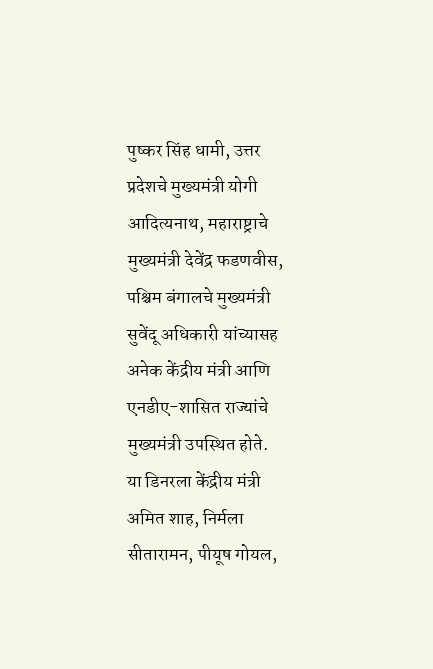पुष्कर सिंह धामी, उत्तर प्रदेशचे मुख्यमंत्री योगी आदित्यनाथ, महाराष्ट्राचे मुख्यमंत्री देवेंद्र फडणवीस, पश्चिम बंगालचे मुख्यमंत्री सुवेंदू अधिकारी यांच्यासह अनेक केंद्रीय मंत्री आणि एनडीए-शासित राज्यांचे मुख्यमंत्री उपस्थित होते.
या डिनरला केंद्रीय मंत्री अमित शाह, निर्मला सीतारामन, पीयूष गोयल,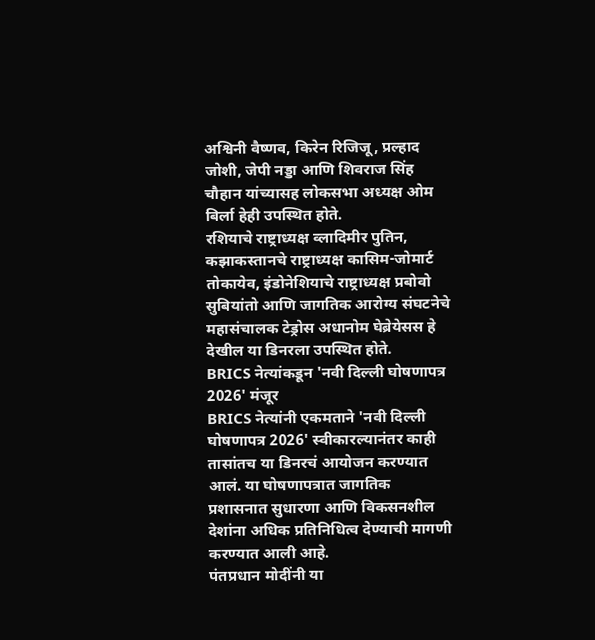अश्विनी वैष्णव, किरेन रिजिजू, प्रल्हाद जोशी, जेपी नड्डा आणि शिवराज सिंह चौहान यांच्यासह लोकसभा अध्यक्ष ओम बिर्ला हेही उपस्थित होते.
रशियाचे राष्ट्राध्यक्ष व्लादिमीर पुतिन, कझाकस्तानचे राष्ट्राध्यक्ष कासिम-जोमार्ट तोकायेव, इंडोनेशियाचे राष्ट्राध्यक्ष प्रबोवो सुबियांतो आणि जागतिक आरोग्य संघटनेचे महासंचालक टेड्रोस अधानोम घेब्रेयेसस हे देखील या डिनरला उपस्थित होते.
BRICS नेत्यांकडून 'नवी दिल्ली घोषणापत्र 2026' मंजूर
BRICS नेत्यांनी एकमताने 'नवी दिल्ली घोषणापत्र 2026' स्वीकारल्यानंतर काही तासांतच या डिनरचं आयोजन करण्यात आलं. या घोषणापत्रात जागतिक प्रशासनात सुधारणा आणि विकसनशील देशांना अधिक प्रतिनिधित्व देण्याची मागणी करण्यात आली आहे.
पंतप्रधान मोदींनी या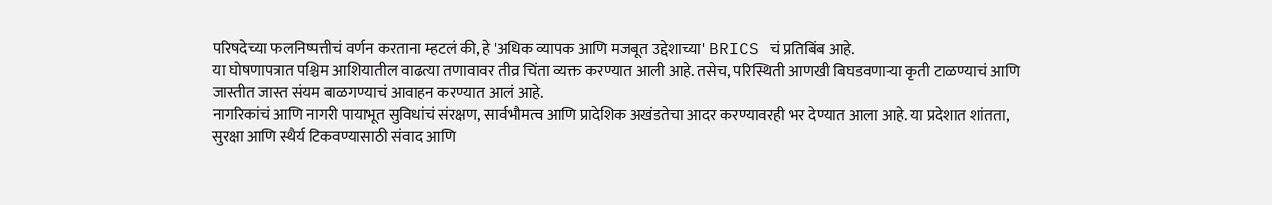परिषदेच्या फलनिष्पत्तीचं वर्णन करताना म्हटलं की, हे 'अधिक व्यापक आणि मजबूत उद्देशाच्या' BRICS चं प्रतिबिंब आहे.
या घोषणापत्रात पश्चिम आशियातील वाढत्या तणावावर तीव्र चिंता व्यक्त करण्यात आली आहे. तसेच, परिस्थिती आणखी बिघडवणाऱ्या कृती टाळण्याचं आणि जास्तीत जास्त संयम बाळगण्याचं आवाहन करण्यात आलं आहे.
नागरिकांचं आणि नागरी पायाभूत सुविधांचं संरक्षण, सार्वभौमत्व आणि प्रादेशिक अखंडतेचा आदर करण्यावरही भर देण्यात आला आहे. या प्रदेशात शांतता, सुरक्षा आणि स्थैर्य टिकवण्यासाठी संवाद आणि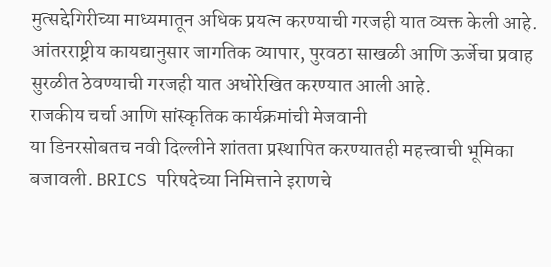मुत्सद्देगिरीच्या माध्यमातून अधिक प्रयत्न करण्याची गरजही यात व्यक्त केली आहे.
आंतरराष्ट्रीय कायद्यानुसार जागतिक व्यापार, पुरवठा साखळी आणि ऊर्जेचा प्रवाह सुरळीत ठेवण्याची गरजही यात अधोरेखित करण्यात आली आहे.
राजकीय चर्चा आणि सांस्कृतिक कार्यक्रमांची मेजवानी
या डिनरसोबतच नवी दिल्लीने शांतता प्रस्थापित करण्यातही महत्त्वाची भूमिका बजावली. BRICS परिषदेच्या निमित्ताने इराणचे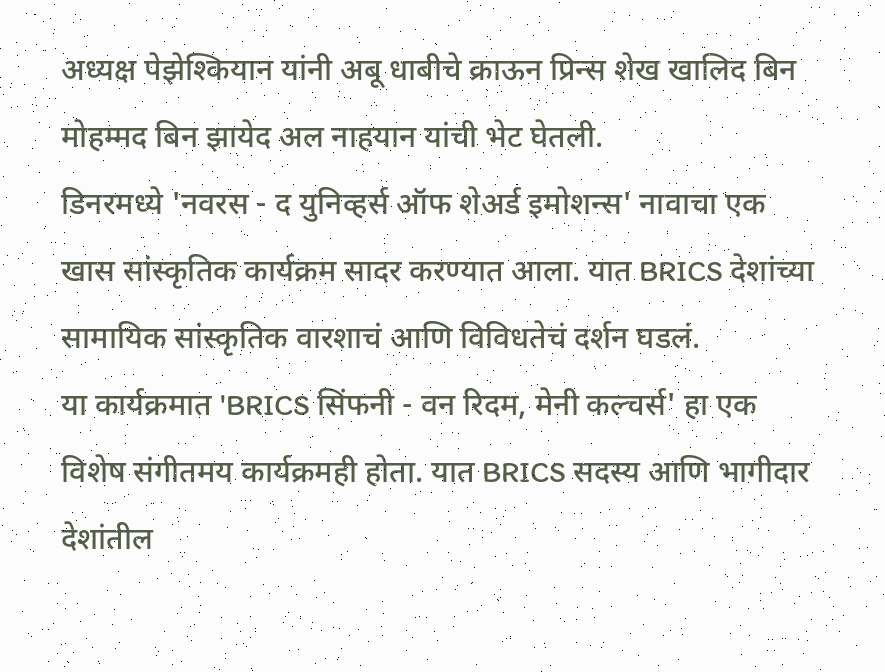अध्यक्ष पेझेश्कियान यांनी अबू धाबीचे क्राऊन प्रिन्स शेख खालिद बिन मोहम्मद बिन झायेद अल नाहयान यांची भेट घेतली.
डिनरमध्ये 'नवरस - द युनिव्हर्स ऑफ शेअर्ड इमोशन्स' नावाचा एक खास सांस्कृतिक कार्यक्रम सादर करण्यात आला. यात BRICS देशांच्या सामायिक सांस्कृतिक वारशाचं आणि विविधतेचं दर्शन घडलं.
या कार्यक्रमात 'BRICS सिंफनी - वन रिदम, मेनी कल्चर्स' हा एक विशेष संगीतमय कार्यक्रमही होता. यात BRICS सदस्य आणि भागीदार देशांतील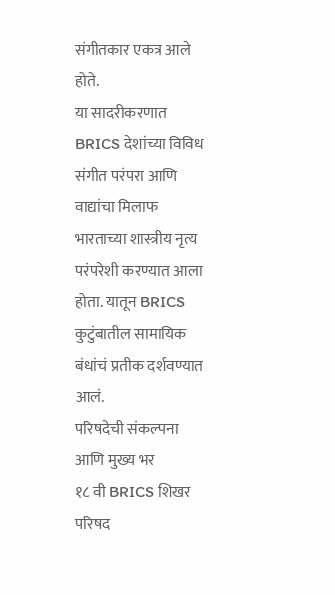संगीतकार एकत्र आले होते.
या सादरीकरणात BRICS देशांच्या विविध संगीत परंपरा आणि वाद्यांचा मिलाफ भारताच्या शास्त्रीय नृत्य परंपरेशी करण्यात आला होता. यातून BRICS कुटुंबातील सामायिक बंधांचं प्रतीक दर्शवण्यात आलं.
परिषदेची संकल्पना आणि मुख्य भर
१८ वी BRICS शिखर परिषद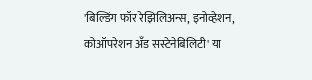'बिल्डिंग फॉर रेझिलिअन्स, इनोव्हेशन, कोऑपरेशन अँड सस्टेनेबिलिटी' या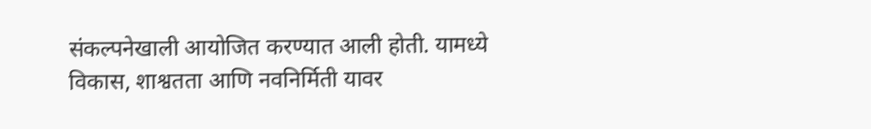संकल्पनेखाली आयोजित करण्यात आली होती. यामध्ये विकास, शाश्वतता आणि नवनिर्मिती यावर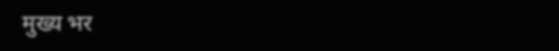मुख्य भर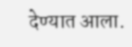देण्यात आला.